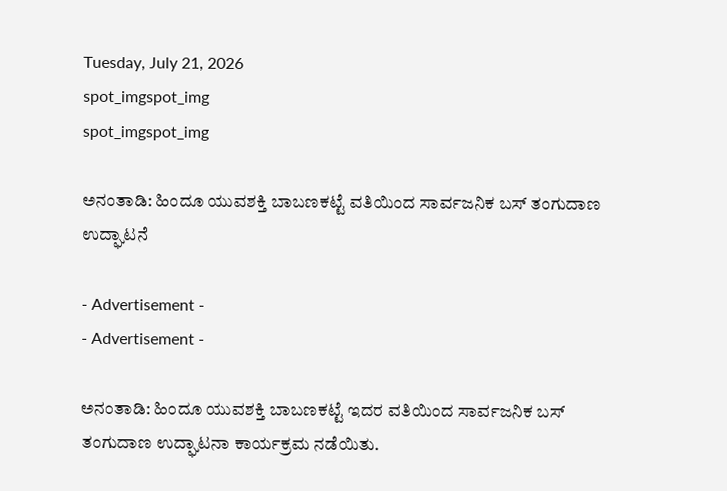Tuesday, July 21, 2026
spot_imgspot_img
spot_imgspot_img

ಅನಂತಾಡಿ: ಹಿಂದೂ ಯುವಶಕ್ತಿ ಬಾಬಣಕಟ್ಟೆ ವತಿಯಿಂದ ಸಾರ್ವಜನಿಕ ಬಸ್ ತಂಗುದಾಣ ಉದ್ಘಾಟನೆ

- Advertisement -
- Advertisement -

ಅನಂತಾಡಿ: ಹಿಂದೂ ಯುವಶಕ್ತಿ ಬಾಬಣಕಟ್ಟೆ ಇದರ ವತಿಯಿಂದ ಸಾರ್ವಜನಿಕ ಬಸ್ ತಂಗುದಾಣ ಉದ್ಘಾಟನಾ ಕಾರ್ಯಕ್ರಮ ನಡೆಯಿತು.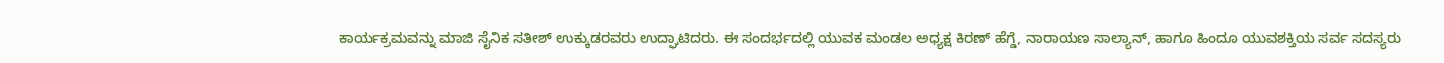ಕಾರ್ಯಕ್ರಮವನ್ನು ಮಾಜಿ ಸೈನಿಕ ಸತೀಶ್ ಉಕ್ಕುಡರವರು ಉದ್ಘಾಟಿದರು. ಈ ಸಂದರ್ಭದಲ್ಲಿ ಯುವಕ ಮಂಡಲ ಅಧ್ಯಕ್ಷ ಕಿರಣ್ ಹೆಗ್ಡೆ, ನಾರಾಯಣ ಸಾಲ್ಯಾನ್, ಹಾಗೂ ಹಿಂದೂ ಯುವಶಕ್ತಿಯ ಸರ್ವ ಸದಸ್ಯರು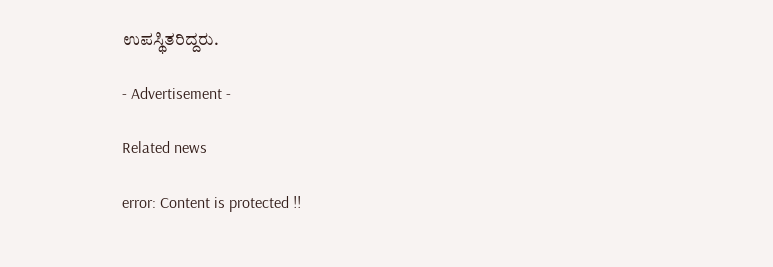ಉಪಸ್ಥಿತರಿದ್ದರು.

- Advertisement -

Related news

error: Content is protected !!